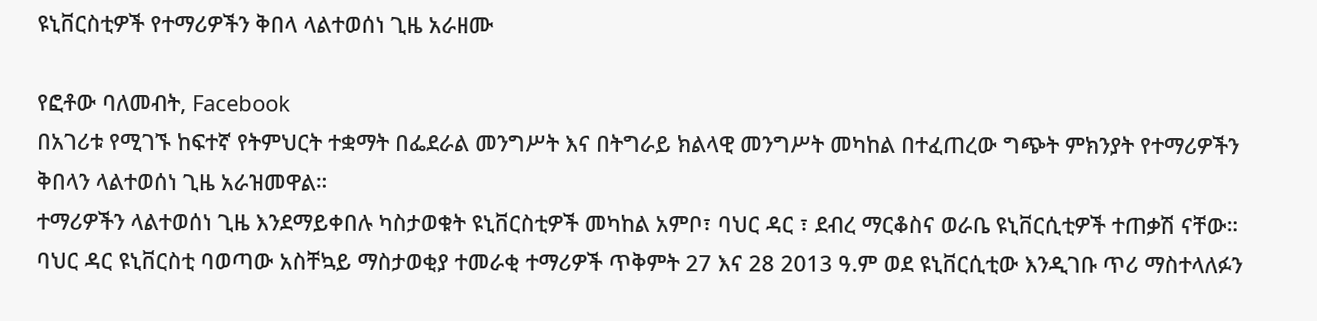ዩኒቨርስቲዎች የተማሪዎችን ቅበላ ላልተወሰነ ጊዜ አራዘሙ

የፎቶው ባለመብት, Facebook
በአገሪቱ የሚገኙ ከፍተኛ የትምህርት ተቋማት በፌደራል መንግሥት እና በትግራይ ክልላዊ መንግሥት መካከል በተፈጠረው ግጭት ምክንያት የተማሪዎችን ቅበላን ላልተወሰነ ጊዜ አራዝመዋል።
ተማሪዎችን ላልተወሰነ ጊዜ እንደማይቀበሉ ካስታወቁት ዩኒቨርስቲዎች መካከል አምቦ፣ ባህር ዳር ፣ ደብረ ማርቆስና ወራቤ ዩኒቨርሲቲዎች ተጠቃሽ ናቸው።
ባህር ዳር ዩኒቨርስቲ ባወጣው አስቸኳይ ማስታወቂያ ተመራቂ ተማሪዎች ጥቅምት 27 እና 28 2013 ዓ.ም ወደ ዩኒቨርሲቲው እንዲገቡ ጥሪ ማስተላለፉን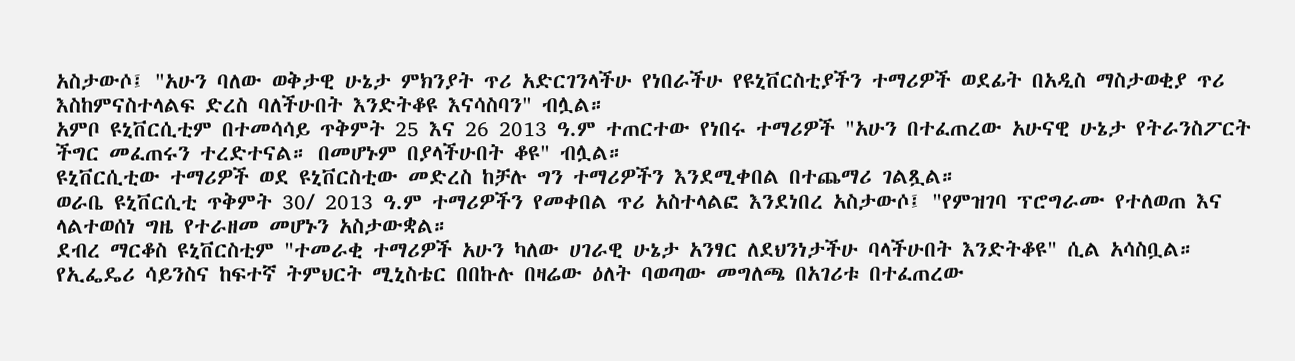አስታውሶ፤ "አሁን ባለው ወቅታዊ ሁኔታ ምክንያት ጥሪ አድርገንላችሁ የነበራችሁ የዩኒቨርስቲያችን ተማሪዎች ወደፊት በአዲስ ማስታወቂያ ጥሪ እስከምናስተላልፍ ድረስ ባለችሁበት እንድትቆዩ እናሳስባን" ብሏል።
አምቦ ዩኒቨርሲቲም በተመሳሳይ ጥቅምት 25 እና 26 2013 ዓ.ም ተጠርተው የነበሩ ተማሪዎች "አሁን በተፈጠረው አሁናዊ ሁኔታ የትራንስፖርት ችግር መፈጠሩን ተረድተናል። በመሆኑም በያላችሁበት ቆዩ" ብሏል።
ዩኒቨርሲቲው ተማሪዎች ወደ ዩኒቨርስቲው መድረስ ከቻሉ ግን ተማሪዎችን እንደሚቀበል በተጨማሪ ገልጿል።
ወራቤ ዩኒቨርሲቲ ጥቅምት 30/ 2013 ዓ.ም ተማሪዎችን የመቀበል ጥሪ አስተላልፎ እንደነበረ አስታውሶ፤ "የምዝገባ ፕሮግራሙ የተለወጠ እና ላልተወሰነ ግዜ የተራዘመ መሆኑን አስታውቋል።
ደብረ ማርቆስ ዩኒቨርስቲም "ተመራቂ ተማሪዎች አሁን ካለው ሀገራዊ ሁኔታ አንፃር ለደህንነታችሁ ባላችሁበት እንድትቆዩ" ሲል አሳስቧል።
የኢፌዴሪ ሳይንስና ከፍተኛ ትምህርት ሚኒስቴር በበኩሉ በዛሬው ዕለት ባወጣው መግለጫ በአገሪቱ በተፈጠረው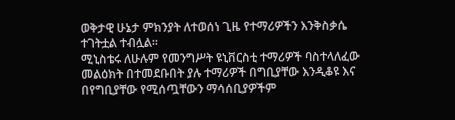ወቅታዊ ሁኔታ ምክንያት ለተወሰነ ጊዜ የተማሪዎችን እንቅስቃሴ ተገትቷል ተብሏል።
ሚኒስቴሩ ለሁሉም የመንግሥት ዩኒቨርስቲ ተማሪዎች ባስተላለፈው መልዕክት በተመደቡበት ያሉ ተማሪዎች በግቢያቸው እንዲቆዩ እና በየግቢያቸው የሚሰጧቸውን ማሳሰቢያዎችም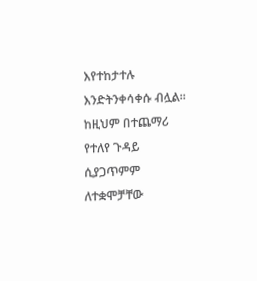እየተከታተሉ እንድትንቀሳቀሱ ብሏል።
ከዚህም በተጨማሪ የተለየ ጉዳይ ሲያጋጥምም ለተቋሞቻቸው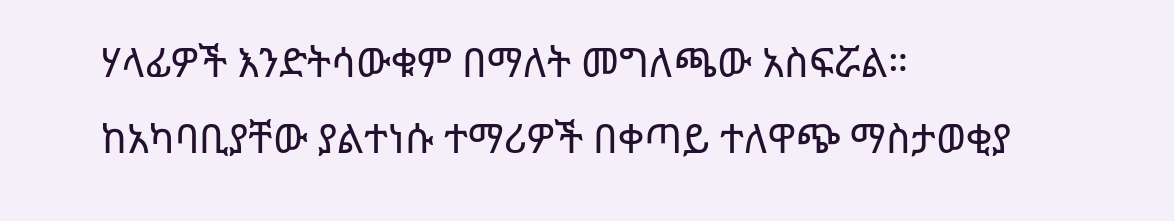ሃላፊዎች እንድትሳውቁም በማለት መግለጫው አስፍሯል።
ከአካባቢያቸው ያልተነሱ ተማሪዎች በቀጣይ ተለዋጭ ማስታወቂያ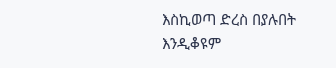እስኪወጣ ድረስ በያሉበት እንዲቆዩም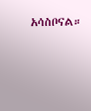አሳስቦናል።